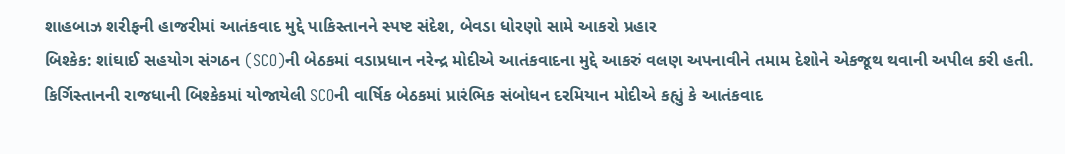શાહબાઝ શરીફની હાજરીમાં આતંકવાદ મુદ્દે પાકિસ્તાનને સ્પષ્ટ સંદેશ, બેવડા ધોરણો સામે આકરો પ્રહાર
બિશ્કેક: શાંઘાઈ સહયોગ સંગઠન (SCO)ની બેઠકમાં વડાપ્રધાન નરેન્દ્ર મોદીએ આતંકવાદના મુદ્દે આકરું વલણ અપનાવીને તમામ દેશોને એકજૂથ થવાની અપીલ કરી હતી. કિર્ગિસ્તાનની રાજધાની બિશ્કેકમાં યોજાયેલી SCOની વાર્ષિક બેઠકમાં પ્રારંભિક સંબોધન દરમિયાન મોદીએ કહ્યું કે આતંકવાદ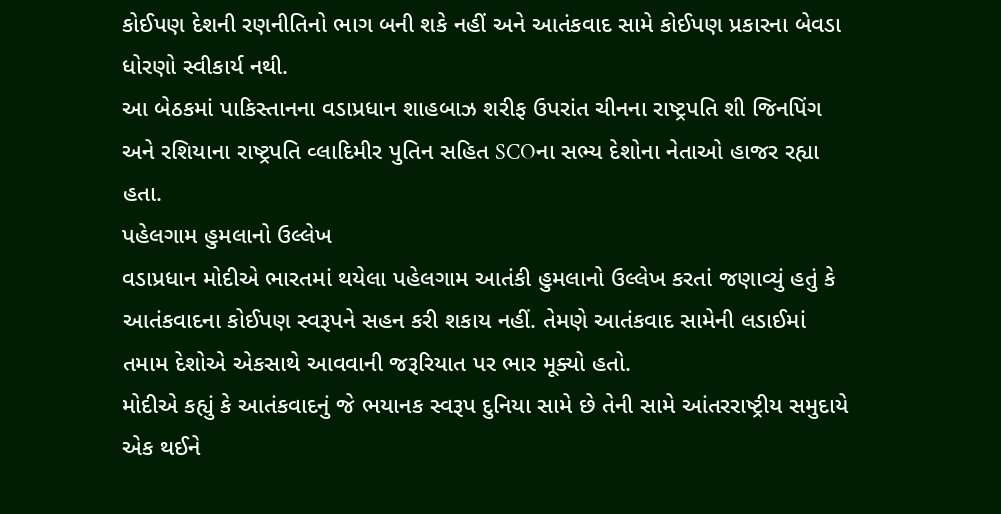કોઈપણ દેશની રણનીતિનો ભાગ બની શકે નહીં અને આતંકવાદ સામે કોઈપણ પ્રકારના બેવડા ધોરણો સ્વીકાર્ય નથી.
આ બેઠકમાં પાકિસ્તાનના વડાપ્રધાન શાહબાઝ શરીફ ઉપરાંત ચીનના રાષ્ટ્રપતિ શી જિનપિંગ અને રશિયાના રાષ્ટ્રપતિ વ્લાદિમીર પુતિન સહિત SCOના સભ્ય દેશોના નેતાઓ હાજર રહ્યા હતા.
પહેલગામ હુમલાનો ઉલ્લેખ
વડાપ્રધાન મોદીએ ભારતમાં થયેલા પહેલગામ આતંકી હુમલાનો ઉલ્લેખ કરતાં જણાવ્યું હતું કે આતંકવાદના કોઈપણ સ્વરૂપને સહન કરી શકાય નહીં. તેમણે આતંકવાદ સામેની લડાઈમાં તમામ દેશોએ એકસાથે આવવાની જરૂરિયાત પર ભાર મૂક્યો હતો.
મોદીએ કહ્યું કે આતંકવાદનું જે ભયાનક સ્વરૂપ દુનિયા સામે છે તેની સામે આંતરરાષ્ટ્રીય સમુદાયે એક થઈને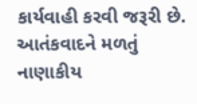કાર્યવાહી કરવી જરૂરી છે. આતંકવાદને મળતું નાણાકીય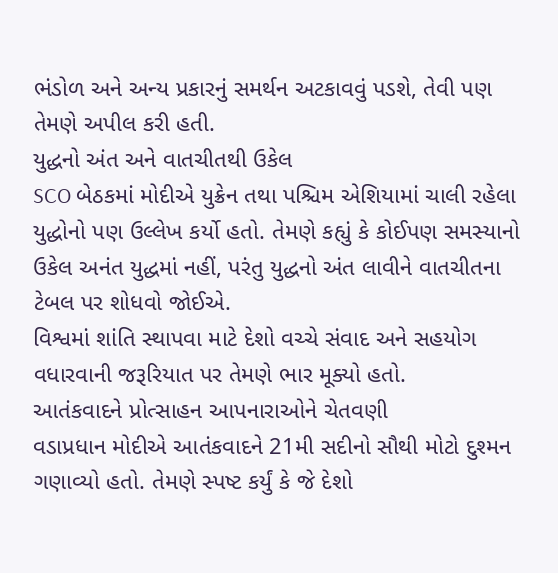ભંડોળ અને અન્ય પ્રકારનું સમર્થન અટકાવવું પડશે, તેવી પણ તેમણે અપીલ કરી હતી.
યુદ્ધનો અંત અને વાતચીતથી ઉકેલ
SCO બેઠકમાં મોદીએ યુક્રેન તથા પશ્ચિમ એશિયામાં ચાલી રહેલા યુદ્ધોનો પણ ઉલ્લેખ કર્યો હતો. તેમણે કહ્યું કે કોઈપણ સમસ્યાનો ઉકેલ અનંત યુદ્ધમાં નહીં, પરંતુ યુદ્ધનો અંત લાવીને વાતચીતના ટેબલ પર શોધવો જોઈએ.
વિશ્વમાં શાંતિ સ્થાપવા માટે દેશો વચ્ચે સંવાદ અને સહયોગ વધારવાની જરૂરિયાત પર તેમણે ભાર મૂક્યો હતો.
આતંકવાદને પ્રોત્સાહન આપનારાઓને ચેતવણી
વડાપ્રધાન મોદીએ આતંકવાદને 21મી સદીનો સૌથી મોટો દુશ્મન ગણાવ્યો હતો. તેમણે સ્પષ્ટ કર્યું કે જે દેશો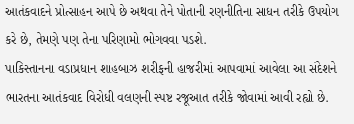આતંકવાદને પ્રોત્સાહન આપે છે અથવા તેને પોતાની રણનીતિના સાધન તરીકે ઉપયોગ કરે છે, તેમણે પણ તેના પરિણામો ભોગવવા પડશે.
પાકિસ્તાનના વડાપ્રધાન શાહબાઝ શરીફની હાજરીમાં આપવામાં આવેલા આ સંદેશને ભારતના આતંકવાદ વિરોધી વલણની સ્પષ્ટ રજૂઆત તરીકે જોવામાં આવી રહ્યો છે.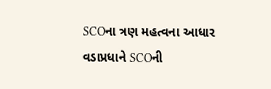SCOના ત્રણ મહત્વના આધાર
વડાપ્રધાને SCOની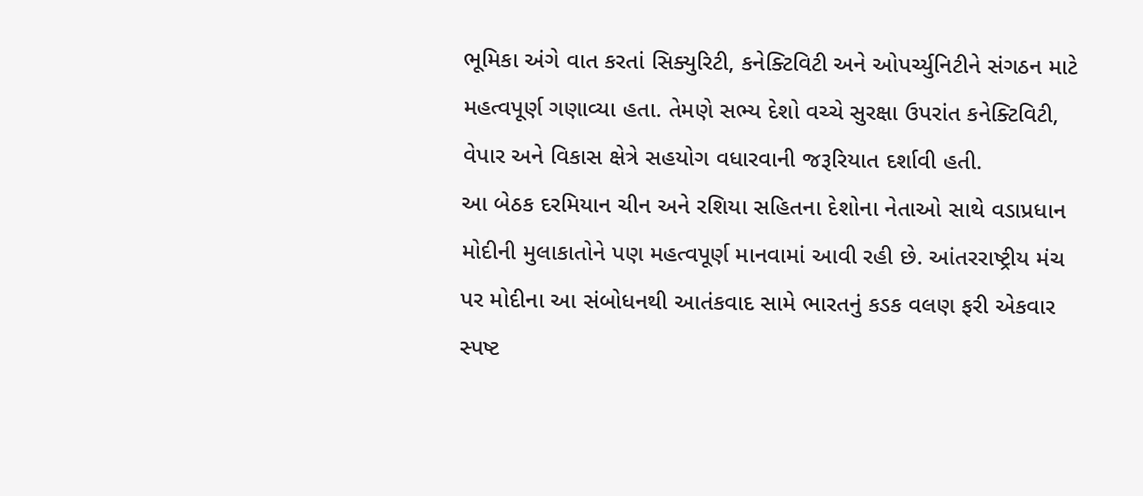ભૂમિકા અંગે વાત કરતાં સિક્યુરિટી, કનેક્ટિવિટી અને ઓપર્ચ્યુનિટીને સંગઠન માટે મહત્વપૂર્ણ ગણાવ્યા હતા. તેમણે સભ્ય દેશો વચ્ચે સુરક્ષા ઉપરાંત કનેક્ટિવિટી, વેપાર અને વિકાસ ક્ષેત્રે સહયોગ વધારવાની જરૂરિયાત દર્શાવી હતી.
આ બેઠક દરમિયાન ચીન અને રશિયા સહિતના દેશોના નેતાઓ સાથે વડાપ્રધાન મોદીની મુલાકાતોને પણ મહત્વપૂર્ણ માનવામાં આવી રહી છે. આંતરરાષ્ટ્રીય મંચ પર મોદીના આ સંબોધનથી આતંકવાદ સામે ભારતનું કડક વલણ ફરી એકવાર સ્પષ્ટ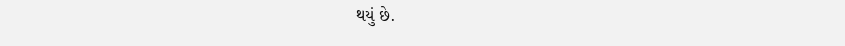થયું છે.